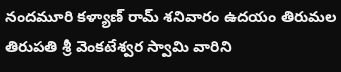నందమూరి కళ్యాణ్ రామ్ శనివారం ఉదయం తిరుమల తిరుపతి శ్రీ వెంకటేశ్వర స్వామి వారిని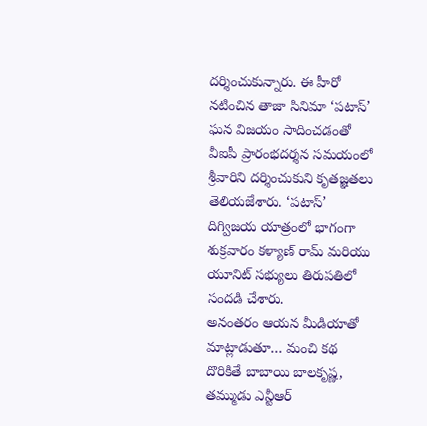దర్శించుకున్నారు. ఈ హీరో నటించిన తాజా సినిమా ‘పటాస్’ ఘన విజయం సాదించడంతో వీఐపీ ప్రారంభదర్శన సమయంలో శ్రీవారిని దర్శించుకుని కృతజ్ఞతలు తెలియజేశారు. ‘పటాస్’ దిగ్విజయ యాత్రంలో భాగంగా శుక్రవారం కళ్యాణ్ రామ్ మరియు యూనిట్ సభ్యులు తిరుపతిలో సందడి చేశారు.
అనంతరం ఆయన మీడియాతో మాట్లాడుతూ… మంచి కథ దొరికితే బాబాయి బాలకృష్ణ, తమ్ముడు ఎన్టీఆర్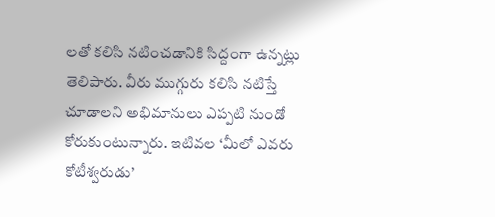లతో కలిసి నటించడానికి సిద్దంగా ఉన్నట్లు తెలిపారు. వీరు ముగ్గురు కలిసి నటిస్తే చూడాలని అభిమానులు ఎప్పటి నుండో కోరుకుంటున్నారు. ఇటివల ‘మీలో ఎవరు కోటీశ్వరుడు’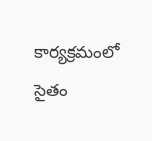కార్యక్రమంలో సైతం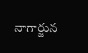నాగార్జున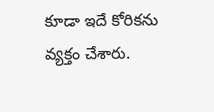కూడా ఇదే కోరికను వ్యక్తం చేశారు.